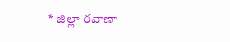* జిల్లా రవాణా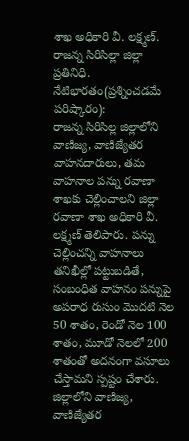శాఖ అధికారి వీ. లక్ష్మణ్.
రాజన్న సిరిసిల్లా జిల్లా ప్రతినిధి.
నేటిభారతం(ప్రశ్నించడమే పరిష్కారం):
రాజన్న సిరిసిల్ల జిల్లాలోని వాణిజ్య, వాణిజ్యేతర వాహనదారులు, తమ వాహనాల పన్ను రవాణా శాఖకు చెల్లించాలని జిల్లా రవాణా శాఖ అధికారి వీ. లక్ష్మణ్ తెలిపారు. పన్ను చెల్లించన్ని వాహనాలు తనిఖీల్లో పట్టుబడితే, సంబంధిత వాహనం పన్నుపై అపరాధ రుసుం మొదటి నెల 50 శాతం, రెండో నెల 100 శాతం, మూడో నెలలో 200 శాతంతో అదనంగా వసూలు చేస్తామని స్పష్టం చేశారు. జిల్లాలోని వాణిజ్య, వాణిజ్యేతర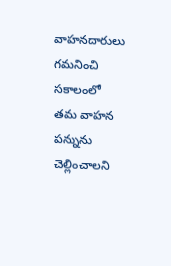వాహనదారులు గమనించి సకాలంలో తమ వాహన పన్నును చెల్లించాలని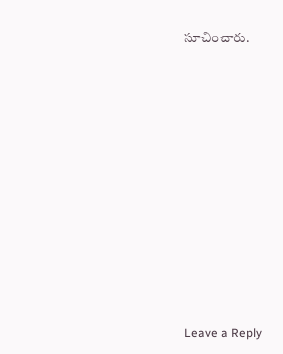సూచించారు.











Leave a Reply